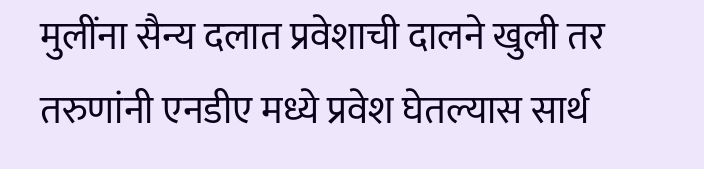मुलींना सैन्य दलात प्रवेशाची दालने खुली तर तरुणांनी एनडीए मध्ये प्रवेश घेतल्यास सार्थ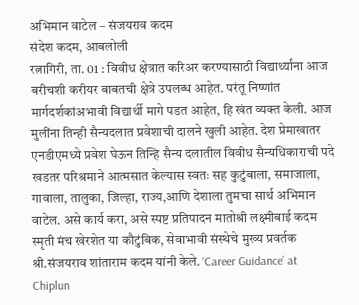अभिमान वाटेल – संजयराव कदम
संदेश कदम, आबलोली
रत्नागिरी, ता. 01 : विवीध क्षेत्रात करिअर करण्यासाठी विद्यार्थ्यांना आज बरीचशी करीयर बाबतची क्षेत्रे उपलब्ध आहेत. परंतू निष्णांत मार्गदर्शकांअभावी विद्यार्थी मागे पडत आहेत, हि खंत व्यक्त केली. आज मुलींना तिन्ही सैन्यदलात प्रवेशाची दालने खुली आहेत. देश प्रेमाखातर एनडीएमध्ये प्रवेश घेऊन तिन्हि सैन्य दलातील विवीध सैन्यधिकाराची पदे खडतर परिश्रमाने आत्मसात केल्यास स्वतः सह कुटुंबाला, समाजाला, गावाला, तालुका, जिल्हा, राज्य,आणि देशाला तुमचा सार्थ अभिमान वाटेल. असे कार्य करा, असे स्पष्ट प्रतिपादन मातोश्री लक्ष्मीबाई कदम स्मृती मंच खेरशेत या कौटुंबिक, सेवाभावी संस्थेचे मुख्य प्रवर्तक श्री.संजयराव शांताराम कदम यांनी केले. ‘Career Guidance’ at Chiplun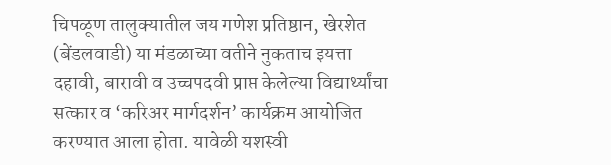चिपळूण तालुक्यातील जय गणेश प्रतिष्ठान, खेरशेत (बेंडलवाडी) या मंडळाच्या वतीने नुकताच इयत्ता दहावी, बारावी व उच्चपदवी प्राप्त केलेल्या विद्यार्थ्यांचा सत्कार व ‘करिअर मार्गदर्शन’ कार्यक्रम आयोजित करण्यात आला होता. यावेळी यशस्वी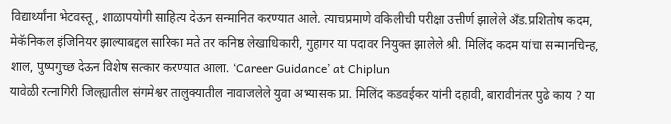विद्यार्थ्यांना भेटवस्तू, शाळापयोगी साहित्य देऊन सन्मानित करण्यात आले. त्याचप्रमाणे वकिलीची परीक्षा उत्तीर्ण झालेले अँड.प्रशितोष कदम, मेकॅनिकल इंजिनियर झाल्याबद्दल सारिका मते तर कनिष्ठ लेखाधिकारी, गुहागर या पदावर नियुक्त झालेले श्री. मिलिंद कदम यांचा सन्मानचिन्ह, शाल, पुष्पगुच्छ देऊन विशेष सत्कार करण्यात आला. ‘Career Guidance’ at Chiplun
यावेळी रत्नागिरी जिल्ह्यातील संगमेश्वर तालुक्यातील नावाजलेले युवा अभ्यासक प्रा. मिलिंद कडवईकर यांनी दहावी, बारावीनंतर पुढे काय ? या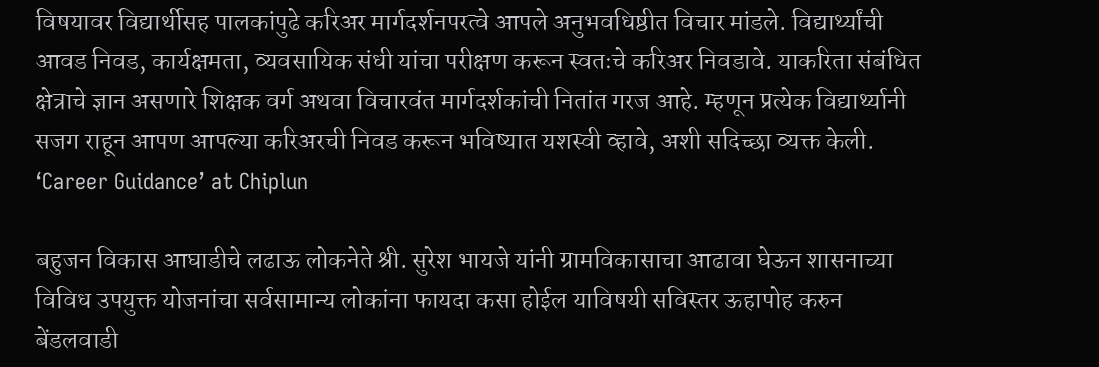विषयावर विद्यार्थीसह पालकांपुढे करिअर मार्गदर्शनपरत्वे आपले अनुभवधिष्ठीत विचार मांडले. विद्यार्थ्यांची आवड निवड, कार्यक्षमता, व्यवसायिक संधी यांचा परीक्षण करून स्वतःचे करिअर निवडावे. याकरिता संबंधित क्षेत्राचे ज्ञान असणारे शिक्षक वर्ग अथवा विचारवंत मार्गदर्शकांची नितांत गरज आहे. म्हणून प्रत्येक विद्यार्थ्यानी सजग राहून आपण आपल्या करिअरची निवड करून भविष्यात यशस्वी व्हावे, अशी सदिच्छा व्यक्त केली. ‘Career Guidance’ at Chiplun

बहुजन विकास आघाडीचे लढाऊ लोकनेते श्री. सुरेश भायजे यांनी ग्रामविकासाचा आढावा घेऊन शासनाच्या विविध उपयुक्त योजनांचा सर्वसामान्य लोकांना फायदा कसा होईल याविषयी सविस्तर ऊहापोह करुन बेंडलवाडी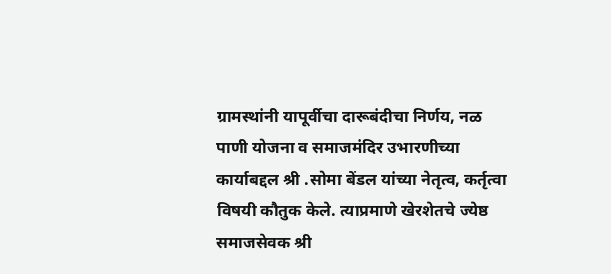ग्रामस्थांनी यापूर्वीचा दारूबंदीचा निर्णय, नळ पाणी योजना व समाजमंदिर उभारणीच्या कार्याबद्दल श्री .सोमा बेंडल यांच्या नेतृत्व, कर्तृत्वा विषयी कौतुक केले. त्याप्रमाणे खेरशेतचे ज्येष्ठ समाजसेवक श्री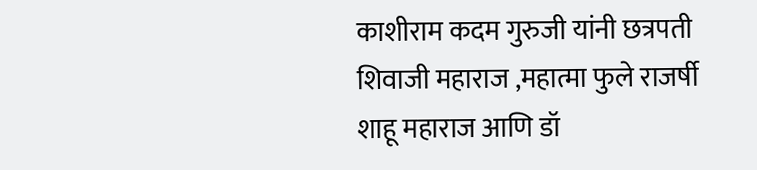काशीराम कदम गुरुजी यांनी छत्रपती शिवाजी महाराज ,महात्मा फुले राजर्षी शाहू महाराज आणि डॉ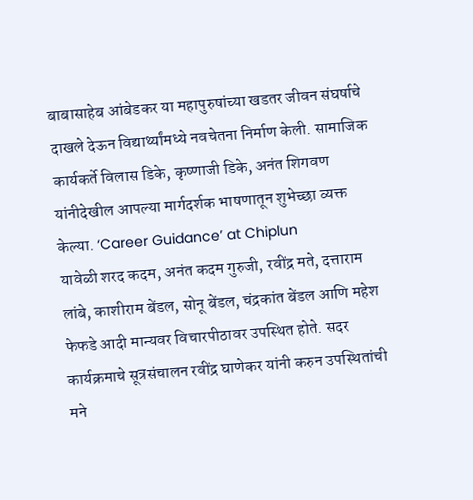बाबासाहेब आंबेडकर या महापुरुषांच्या खडतर जीवन संघर्षाचे दाखले देऊन विद्यार्थ्यांमध्ये नवचेतना निर्माण केली. सामाजिक कार्यकर्ते विलास डिके, कृष्णाजी डिके, अनंत शिगवण यांनीदेखील आपल्या मार्गदर्शक भाषणातून शुभेच्छा व्यक्त केल्या. ‘Career Guidance’ at Chiplun
यावेळी शरद कदम, अनंत कदम गुरुजी, रवींद्र मते, दत्ताराम लांबे, काशीराम बेंडल, सोनू बेंडल, चंद्रकांत बेंडल आणि महेश फेफडे आदी मान्यवर विचारपीठावर उपस्थित होते. सदर कार्यक्रमाचे सूत्रसंचालन रवींद्र घाणेकर यांनी करुन उपस्थितांची मने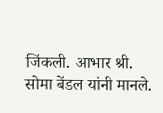जिंकली. आभार श्री. सोमा बेंडल यांनी मानले.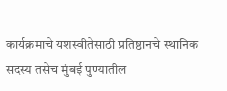कार्यक्रमाचे यशस्वीतेसाठी प्रतिष्ठानचे स्थानिक सदस्य तसेच मुंबई पुण्यातील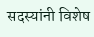सदस्यांनी विशेष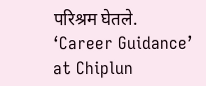परिश्रम घेतले. ‘Career Guidance’ at Chiplun